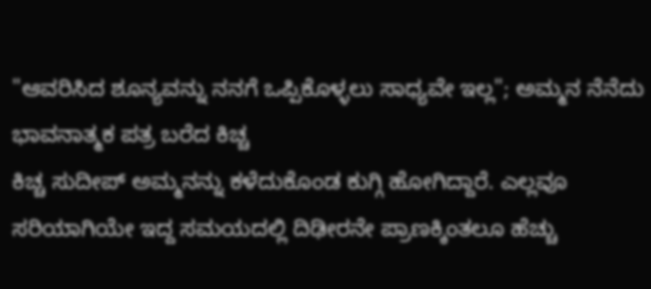"ಆವರಿಸಿದ ಶೂನ್ಯವನ್ನು ನನಗೆ ಒಪ್ಪಿಕೊಳ್ಳಲು ಸಾಧ್ಯವೇ ಇಲ್ಲ"; ಅಮ್ಮನ ನೆನೆದು ಭಾವನಾತ್ಮಕ ಪತ್ರ ಬರೆದ ಕಿಚ್ಚ
ಕಿಚ್ಚ ಸುದೀಪ್ ಅಮ್ಮನನ್ನು ಕಳೆದುಕೊಂಡ ಕುಗ್ಗಿ ಹೋಗಿದ್ದಾರೆ. ಎಲ್ಲವೂ ಸರಿಯಾಗಿಯೇ ಇದ್ದ ಸಮಯದಲ್ಲಿ ದಿಢೀರನೇ ಪ್ರಾಣಕ್ಕಿಂತಲೂ ಹೆಚ್ಚು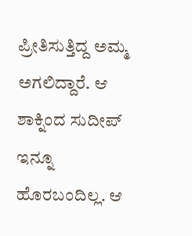ಪ್ರೀತಿಸುತ್ತಿದ್ದ ಅಮ್ಮ ಅಗಲಿದ್ದಾರೆ. ಆ ಶಾಕ್ನಿಂದ ಸುದೀಪ್ ಇನ್ನೂ ಹೊರಬಂದಿಲ್ಲ. ಆ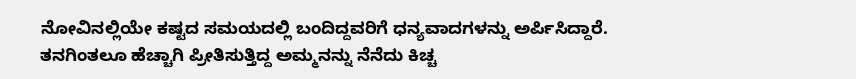ನೋವಿನಲ್ಲಿಯೇ ಕಷ್ಟದ ಸಮಯದಲ್ಲಿ ಬಂದಿದ್ದವರಿಗೆ ಧನ್ಯವಾದಗಳನ್ನು ಅರ್ಪಿಸಿದ್ದಾರೆ.
ತನಗಿಂತಲೂ ಹೆಚ್ಚಾಗಿ ಪ್ರೀತಿಸುತ್ತಿದ್ದ ಅಮ್ಮನನ್ನು ನೆನೆದು ಕಿಚ್ಚ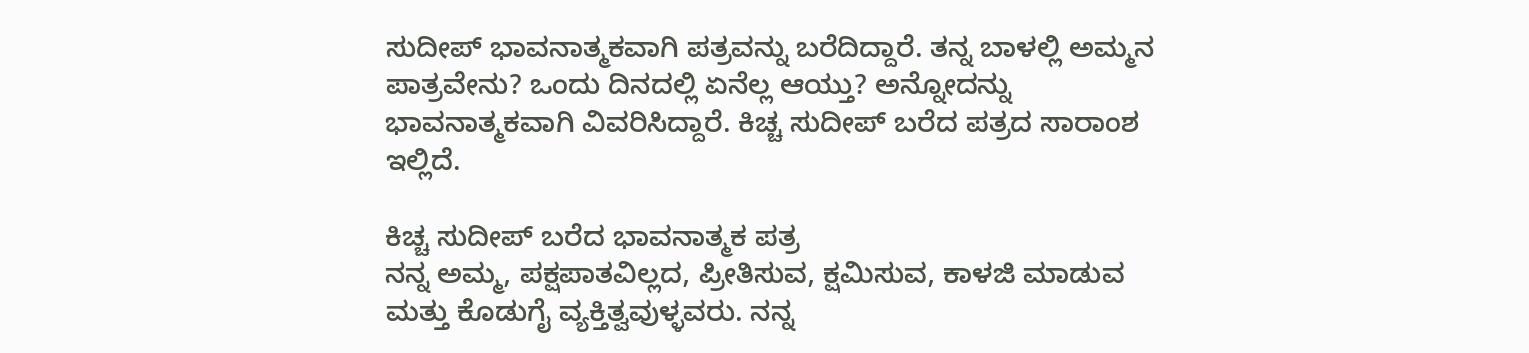ಸುದೀಪ್ ಭಾವನಾತ್ಮಕವಾಗಿ ಪತ್ರವನ್ನು ಬರೆದಿದ್ದಾರೆ. ತನ್ನ ಬಾಳಲ್ಲಿ ಅಮ್ಮನ ಪಾತ್ರವೇನು? ಒಂದು ದಿನದಲ್ಲಿ ಏನೆಲ್ಲ ಆಯ್ತು? ಅನ್ನೋದನ್ನು ಭಾವನಾತ್ಮಕವಾಗಿ ವಿವರಿಸಿದ್ದಾರೆ. ಕಿಚ್ಚ ಸುದೀಪ್ ಬರೆದ ಪತ್ರದ ಸಾರಾಂಶ ಇಲ್ಲಿದೆ.

ಕಿಚ್ಚ ಸುದೀಪ್ ಬರೆದ ಭಾವನಾತ್ಮಕ ಪತ್ರ
ನನ್ನ ಅಮ್ಮ, ಪಕ್ಷಪಾತವಿಲ್ಲದ, ಪ್ರೀತಿಸುವ, ಕ್ಷಮಿಸುವ, ಕಾಳಜಿ ಮಾಡುವ ಮತ್ತು ಕೊಡುಗೈ ವ್ಯಕ್ತಿತ್ವವುಳ್ಳವರು. ನನ್ನ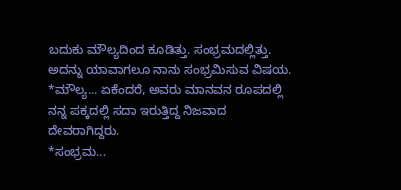ಬದುಕು ಮೌಲ್ಯದಿಂದ ಕೂಡಿತ್ತು. ಸಂಭ್ರಮದಲ್ಲಿತ್ತು. ಅದನ್ನು ಯಾವಾಗಲೂ ನಾನು ಸಂಭ್ರಮಿಸುವ ವಿಷಯ.
*ಮೌಲ್ಯ... ಏಕೆಂದರೆ, ಅವರು ಮಾನವನ ರೂಪದಲ್ಲಿ ನನ್ನ ಪಕ್ಕದಲ್ಲಿ ಸದಾ ಇರುತ್ತಿದ್ದ ನಿಜವಾದ ದೇವರಾಗಿದ್ದರು.
*ಸಂಭ್ರಮ...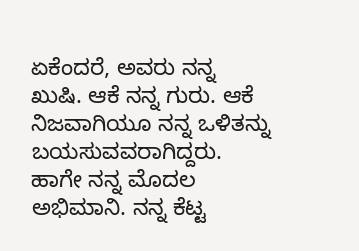ಏಕೆಂದರೆ, ಅವರು ನನ್ನ ಖುಷಿ. ಆಕೆ ನನ್ನ ಗುರು. ಆಕೆ ನಿಜವಾಗಿಯೂ ನನ್ನ ಒಳಿತನ್ನು ಬಯಸುವವರಾಗಿದ್ದರು. ಹಾಗೇ ನನ್ನ ಮೊದಲ ಅಭಿಮಾನಿ. ನನ್ನ ಕೆಟ್ಟ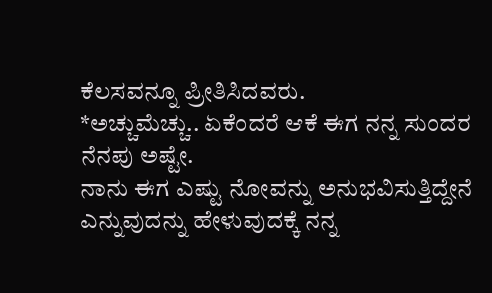ಕೆಲಸವನ್ನೂ ಪ್ರೀತಿಸಿದವರು.
*ಅಚ್ಚುಮೆಚ್ಚು.. ಏಕೆಂದರೆ ಆಕೆ ಈಗ ನನ್ನ ಸುಂದರ ನೆನಪು ಅಷ್ಟೇ.
ನಾನು ಈಗ ಎಷ್ಟು ನೋವನ್ನು ಅನುಭವಿಸುತ್ತಿದ್ದೇನೆ ಎನ್ನುವುದನ್ನು ಹೇಳುವುದಕ್ಕೆ ನನ್ನ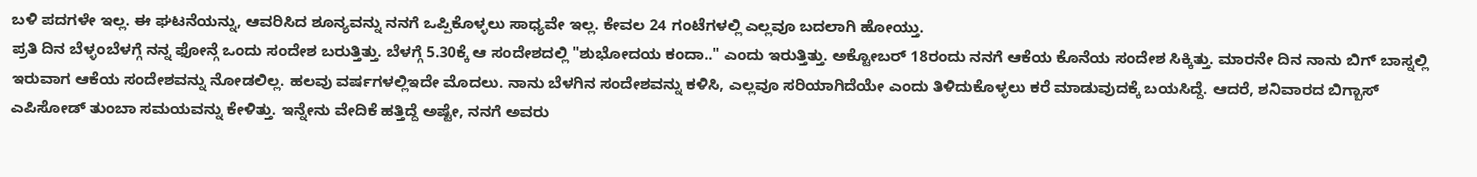ಬಳಿ ಪದಗಳೇ ಇಲ್ಲ. ಈ ಘಟನೆಯನ್ನು, ಆವರಿಸಿದ ಶೂನ್ಯವನ್ನು ನನಗೆ ಒಪ್ಪಿಕೊಳ್ಳಲು ಸಾಧ್ಯವೇ ಇಲ್ಲ. ಕೇವಲ 24 ಗಂಟೆಗಳಲ್ಲಿ ಎಲ್ಲವೂ ಬದಲಾಗಿ ಹೋಯ್ತು.
ಪ್ರತಿ ದಿನ ಬೆಳ್ಳಂಬೆಳಗ್ಗೆ ನನ್ನ ಫೋನ್ಗೆ ಒಂದು ಸಂದೇಶ ಬರುತ್ತಿತ್ತು. ಬೆಳಗ್ಗೆ 5.30ಕ್ಕೆ ಆ ಸಂದೇಶದಲ್ಲಿ "ಶುಭೋದಯ ಕಂದಾ.." ಎಂದು ಇರುತ್ತಿತ್ತು. ಅಕ್ಟೋಬರ್ 18ರಂದು ನನಗೆ ಆಕೆಯ ಕೊನೆಯ ಸಂದೇಶ ಸಿಕ್ಕಿತ್ತು. ಮಾರನೇ ದಿನ ನಾನು ಬಿಗ್ ಬಾಸ್ನಲ್ಲಿ ಇರುವಾಗ ಆಕೆಯ ಸಂದೇಶವನ್ನು ನೋಡಲಿಲ್ಲ. ಹಲವು ವರ್ಷಗಳಲ್ಲಿಇದೇ ಮೊದಲು. ನಾನು ಬೆಳಗಿನ ಸಂದೇಶವನ್ನು ಕಳಿಸಿ, ಎಲ್ಲವೂ ಸರಿಯಾಗಿದೆಯೇ ಎಂದು ತಿಳಿದುಕೊಳ್ಳಲು ಕರೆ ಮಾಡುವುದಕ್ಕೆ ಬಯಸಿದ್ದೆ. ಆದರೆ, ಶನಿವಾರದ ಬಿಗ್ಬಾಸ್ ಎಪಿಸೋಡ್ ತುಂಬಾ ಸಮಯವನ್ನು ಕೇಳಿತ್ತು. ಇನ್ನೇನು ವೇದಿಕೆ ಹತ್ತಿದ್ದೆ ಅಷ್ಟೇ, ನನಗೆ ಅವರು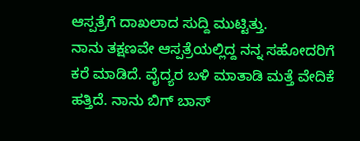ಆಸ್ಪತ್ರೆಗೆ ದಾಖಲಾದ ಸುದ್ದಿ ಮುಟ್ಟಿತ್ತು.
ನಾನು ತಕ್ಷಣವೇ ಆಸ್ಪತ್ರೆಯಲ್ಲಿದ್ದ ನನ್ನ ಸಹೋದರಿಗೆ ಕರೆ ಮಾಡಿದೆ. ವೈದ್ಯರ ಬಳಿ ಮಾತಾಡಿ ಮತ್ತೆ ವೇದಿಕೆ ಹತ್ತಿದೆ. ನಾನು ಬಿಗ್ ಬಾಸ್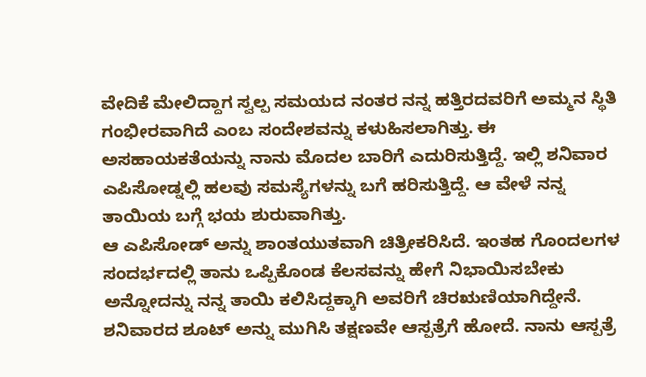ವೇದಿಕೆ ಮೇಲಿದ್ದಾಗ ಸ್ವಲ್ಪ ಸಮಯದ ನಂತರ ನನ್ನ ಹತ್ತಿರದವರಿಗೆ ಅಮ್ಮನ ಸ್ಥಿತಿ ಗಂಭೀರವಾಗಿದೆ ಎಂಬ ಸಂದೇಶವನ್ನು ಕಳುಹಿಸಲಾಗಿತ್ತು. ಈ ಅಸಹಾಯಕತೆಯನ್ನು ನಾನು ಮೊದಲ ಬಾರಿಗೆ ಎದುರಿಸುತ್ತಿದ್ದೆ. ಇಲ್ಲಿ ಶನಿವಾರ ಎಪಿಸೋಡ್ನಲ್ಲಿ ಹಲವು ಸಮಸ್ಯೆಗಳನ್ನು ಬಗೆ ಹರಿಸುತ್ತಿದ್ದೆ. ಆ ವೇಳೆ ನನ್ನ ತಾಯಿಯ ಬಗ್ಗೆ ಭಯ ಶುರುವಾಗಿತ್ತು.
ಆ ಎಪಿಸೋಡ್ ಅನ್ನು ಶಾಂತಯುತವಾಗಿ ಚಿತ್ರೀಕರಿಸಿದೆ. ಇಂತಹ ಗೊಂದಲಗಳ ಸಂದರ್ಭದಲ್ಲಿ ತಾನು ಒಪ್ಪಿಕೊಂಡ ಕೆಲಸವನ್ನು ಹೇಗೆ ನಿಭಾಯಿಸಬೇಕು ಅನ್ನೋದನ್ನು ನನ್ನ ತಾಯಿ ಕಲಿಸಿದ್ದಕ್ಕಾಗಿ ಅವರಿಗೆ ಚಿರಋಣಿಯಾಗಿದ್ದೇನೆ.
ಶನಿವಾರದ ಶೂಟ್ ಅನ್ನು ಮುಗಿಸಿ ತಕ್ಷಣವೇ ಆಸ್ಪತ್ರೆಗೆ ಹೋದೆ. ನಾನು ಆಸ್ಪತ್ರೆ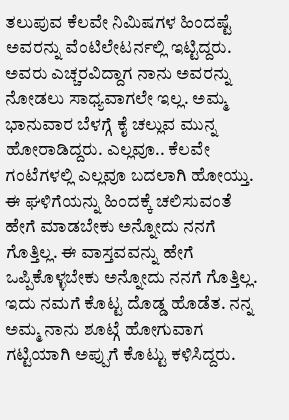ತಲುಪುವ ಕೆಲವೇ ನಿಮಿಷಗಳ ಹಿಂದಷ್ಟೆ ಅವರನ್ನು ವೆಂಟಿಲೇಟರ್ನಲ್ಲಿ ಇಟ್ಟಿದ್ದರು. ಅವರು ಎಚ್ಚರವಿದ್ದಾಗ ನಾನು ಅವರನ್ನು ನೋಡಲು ಸಾಧ್ಯವಾಗಲೇ ಇಲ್ಲ. ಅಮ್ಮ ಭಾನುವಾರ ಬೆಳಗ್ಗೆ ಕೈ ಚಲ್ಲುವ ಮುನ್ನ ಹೋರಾಡಿದ್ದರು. ಎಲ್ಲವೂ.. ಕೆಲವೇ ಗಂಟೆಗಳಲ್ಲಿ ಎಲ್ಲವೂ ಬದಲಾಗಿ ಹೋಯ್ತು.
ಈ ಘಳಿಗೆಯನ್ನು ಹಿಂದಕ್ಕೆ ಚಲಿಸುವಂತೆ ಹೇಗೆ ಮಾಡಬೇಕು ಅನ್ನೋದು ನನಗೆ ಗೊತ್ತಿಲ್ಲ. ಈ ವಾಸ್ತವವನ್ನು ಹೇಗೆ ಒಪ್ಪಿಕೊಳ್ಳಬೇಕು ಅನ್ನೋದು ನನಗೆ ಗೊತ್ತಿಲ್ಲ. ಇದು ನಮಗೆ ಕೊಟ್ಟ ದೊಡ್ಡ ಹೊಡೆತ. ನನ್ನ ಅಮ್ಮ ನಾನು ಶೂಟ್ಗೆ ಹೋಗುವಾಗ ಗಟ್ಟಿಯಾಗಿ ಅಪ್ಪುಗೆ ಕೊಟ್ಟು ಕಳಿಸಿದ್ದರು.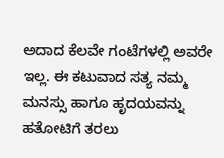ಅದಾದ ಕೆಲವೇ ಗಂಟೆಗಳಲ್ಲಿ ಅವರೇ ಇಲ್ಲ. ಈ ಕಟುವಾದ ಸತ್ಯ ನಮ್ಮ ಮನಸ್ಸು ಹಾಗೂ ಹೃದಯವನ್ನು ಹತೋಟಿಗೆ ತರಲು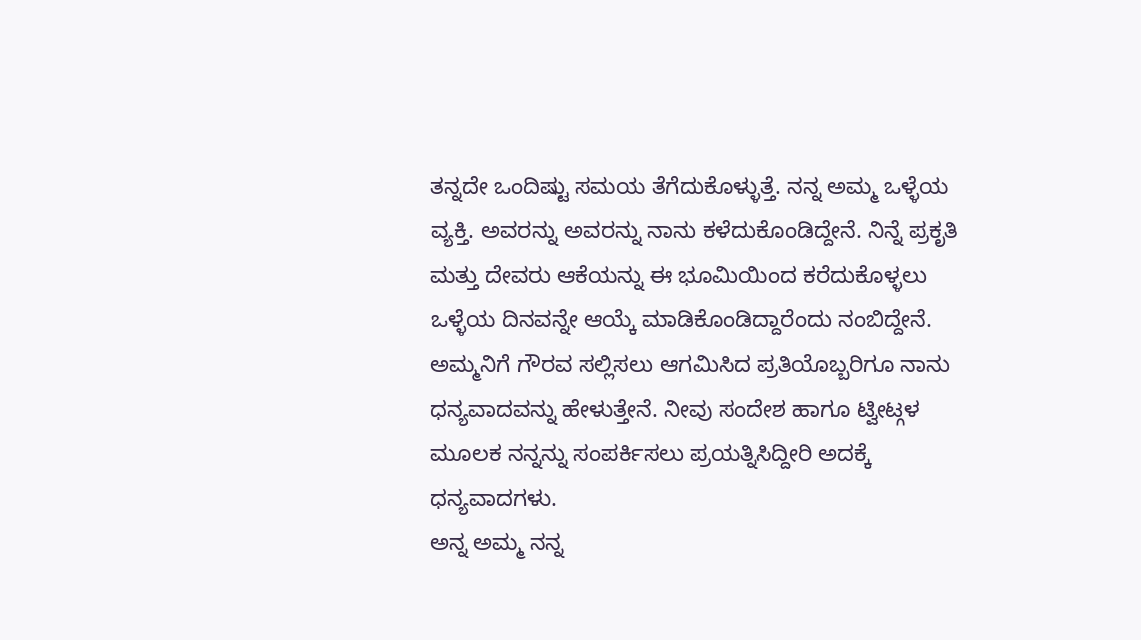ತನ್ನದೇ ಒಂದಿಷ್ಟು ಸಮಯ ತೆಗೆದುಕೊಳ್ಳುತ್ತೆ. ನನ್ನ ಅಮ್ಮ ಒಳ್ಳೆಯ ವ್ಯಕ್ತಿ. ಅವರನ್ನು ಅವರನ್ನು ನಾನು ಕಳೆದುಕೊಂಡಿದ್ದೇನೆ. ನಿನ್ನೆ ಪ್ರಕೃತಿ ಮತ್ತು ದೇವರು ಆಕೆಯನ್ನು ಈ ಭೂಮಿಯಿಂದ ಕರೆದುಕೊಳ್ಳಲು ಒಳ್ಳೆಯ ದಿನವನ್ನೇ ಆಯ್ಕೆ ಮಾಡಿಕೊಂಡಿದ್ದಾರೆಂದು ನಂಬಿದ್ದೇನೆ.
ಅಮ್ಮನಿಗೆ ಗೌರವ ಸಲ್ಲಿಸಲು ಆಗಮಿಸಿದ ಪ್ರತಿಯೊಬ್ಬರಿಗೂ ನಾನು ಧನ್ಯವಾದವನ್ನು ಹೇಳುತ್ತೇನೆ. ನೀವು ಸಂದೇಶ ಹಾಗೂ ಟ್ವೀಟ್ಗಳ ಮೂಲಕ ನನ್ನನ್ನು ಸಂಪರ್ಕಿಸಲು ಪ್ರಯತ್ನಿಸಿದ್ದೀರಿ ಅದಕ್ಕೆ ಧನ್ಯವಾದಗಳು.
ಅನ್ನ ಅಮ್ಮ ನನ್ನ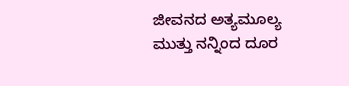ಜೀವನದ ಅತ್ಯಮೂಲ್ಯ ಮುತ್ತು ನನ್ನಿಂದ ದೂರ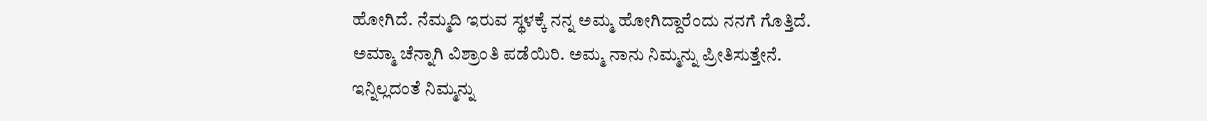ಹೋಗಿದೆ. ನೆಮ್ಮದಿ ಇರುವ ಸ್ಥಳಕ್ಕೆ ನನ್ನ ಅಮ್ಮ ಹೋಗಿದ್ದಾರೆಂದು ನನಗೆ ಗೊತ್ತಿದೆ. ಅಮ್ಮಾ ಚೆನ್ನಾಗಿ ವಿಶ್ರಾಂತಿ ಪಡೆಯಿರಿ. ಅಮ್ಮ ನಾನು ನಿಮ್ಮನ್ನು ಪ್ರೀತಿಸುತ್ತೇನೆ. ಇನ್ನಿಲ್ಲದಂತೆ ನಿಮ್ಮನ್ನು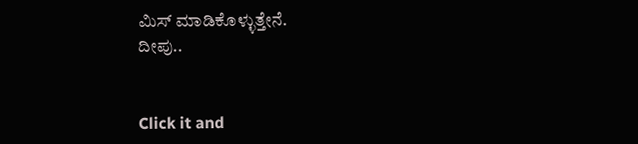ಮಿಸ್ ಮಾಡಿಕೊಳ್ಳುತ್ತೇನೆ.
ದೀಪು..


Click it and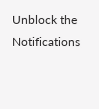Unblock the Notifications